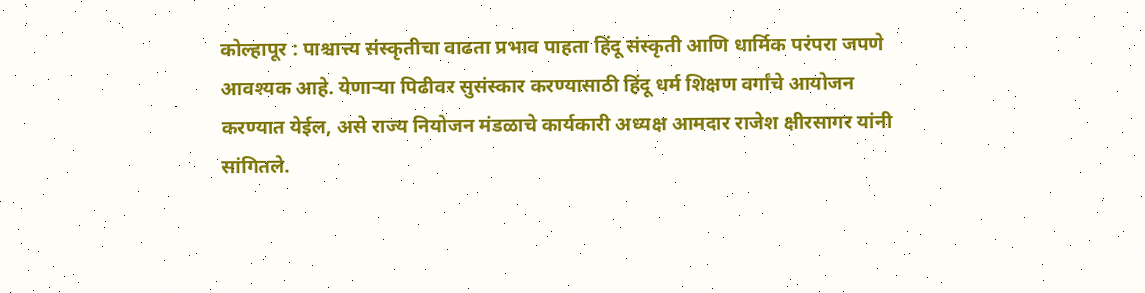कोल्हापूर : पाश्चात्त्य संस्कृतीचा वाढता प्रभाव पाहता हिंदू संस्कृती आणि धार्मिक परंपरा जपणे आवश्यक आहे. येणाऱ्या पिढीवर सुसंस्कार करण्यासाठी हिंदू धर्म शिक्षण वर्गांचे आयोजन करण्यात येईल, असे राज्य नियोजन मंडळाचे कार्यकारी अध्यक्ष आमदार राजेश क्षीरसागर यांनी सांगितले.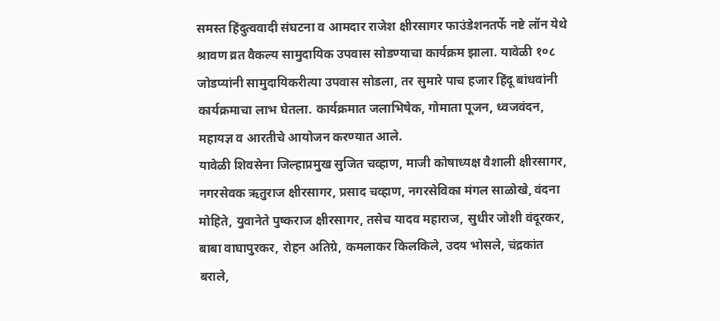समस्त हिंदुत्ववादी संघटना व आमदार राजेश क्षीरसागर फाउंडेशनतर्फे नष्टे लॉन येथे श्रावण व्रत वैकल्य सामुदायिक उपवास सोडण्याचा कार्यक्रम झाला. यावेळी १०८ जोडप्यांनी सामुदायिकरीत्या उपवास सोडला, तर सुमारे पाच हजार हिंदू बांधवांनी कार्यक्रमाचा लाभ घेतला. कार्यक्रमात जलाभिषेक, गोमाता पूजन, ध्वजवंदन, महायज्ञ व आरतीचे आयोजन करण्यात आले.
यावेळी शिवसेना जिल्हाप्रमुख सुजित चव्हाण, माजी कोषाध्यक्ष वैशाली क्षीरसागर, नगरसेवक ऋतुराज क्षीरसागर, प्रसाद चव्हाण, नगरसेविका मंगल साळोखे, वंदना मोहिते, युवानेते पुष्कराज क्षीरसागर, तसेच यादव महाराज, सुधीर जोशी वंदूरकर, बाबा वाघापुरकर, रोहन अतिग्रे, कमलाकर किलकिले, उदय भोसले, चंद्रकांत बराले,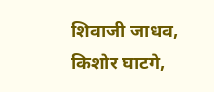शिवाजी जाधव, किशोर घाटगे,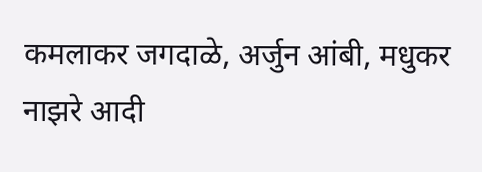कमलाकर जगदाळे, अर्जुन आंबी, मधुकर नाझरे आदी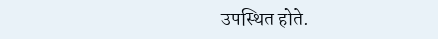उपस्थित होते.